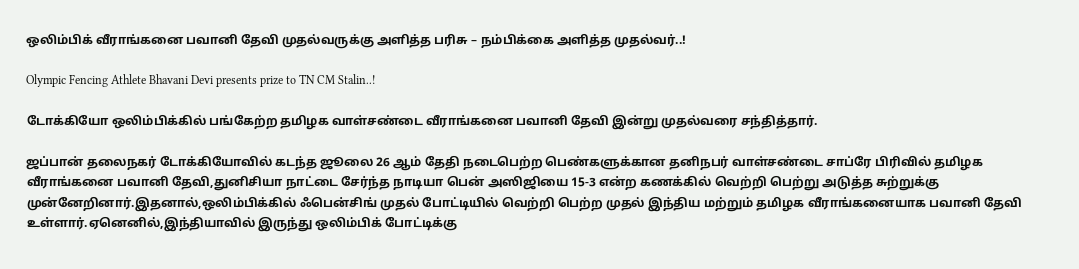ஒலிம்பிக் வீராங்கனை பவானி தேவி முதல்வருக்கு அளித்த பரிசு – நம்பிக்கை அளித்த முதல்வர்..!

Olympic Fencing Athlete Bhavani Devi presents prize to TN CM Stalin..!

டோக்கியோ ஒலிம்பிக்கில் பங்கேற்ற தமிழக வாள்சண்டை வீராங்கனை பவானி தேவி இன்று முதல்வரை சந்தித்தார்.

ஜப்பான் தலைநகர் டோக்கியோவில் கடந்த ஜூலை 26 ஆம் தேதி நடைபெற்ற பெண்களுக்கான தனிநபர் வாள்சண்டை சாப்ரே பிரிவில் தமிழக வீராங்கனை பவானி தேவி,துனிசியா நாட்டை சேர்ந்த நாடியா பென் அஸிஜியை 15-3 என்ற கணக்கில் வெற்றி பெற்று அடுத்த சுற்றுக்கு முன்னேறினார்.இதனால்,ஒலிம்பிக்கில் ஃபென்சிங் முதல் போட்டியில் வெற்றி பெற்ற முதல் இந்திய மற்றும் தமிழக வீராங்கனையாக பவானி தேவி உள்ளார்.ஏனெனில்,இந்தியாவில் இருந்து ஒலிம்பிக் போட்டிக்கு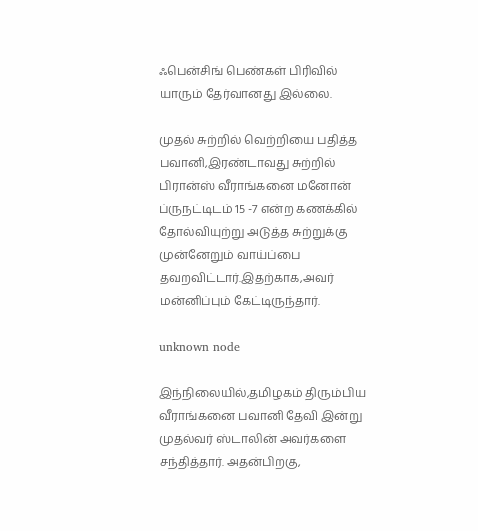ஃபென்சிங் பெண்கள் பிரிவில் யாரும் தேர்வானது இல்லை.

முதல் சுற்றில் வெற்றியை பதித்த பவானி,இரண்டாவது சுற்றில் பிரான்ஸ் வீராங்கனை மனோன் ப்ருநட்டிடம் 15 -7 என்ற கணக்கில் தோல்வியுற்று அடுத்த சுற்றுக்கு முன்னேறும் வாய்ப்பை தவறவிட்டார்.இதற்காக,அவர் மன்னிப்பும் கேட்டிருந்தார்.

unknown node

இந்நிலையில்,தமிழகம் திரும்பிய வீராங்கனை பவானி தேவி இன்று முதல்வர் ஸ்டாலின் அவர்களை சந்தித்தார். அதன்பிறகு,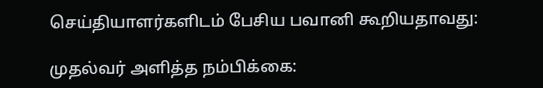செய்தியாளர்களிடம் பேசிய பவானி கூறியதாவது:

முதல்வர் அளித்த நம்பிக்கை: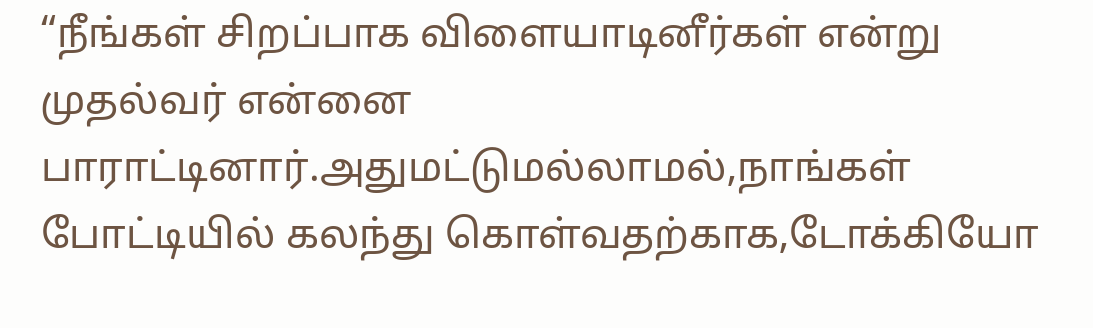“நீங்கள் சிறப்பாக விளையாடினீர்கள் என்று முதல்வர் என்னை பாராட்டினார்.அதுமட்டுமல்லாமல்,நாங்கள் போட்டியில் கலந்து கொள்வதற்காக,டோக்கியோ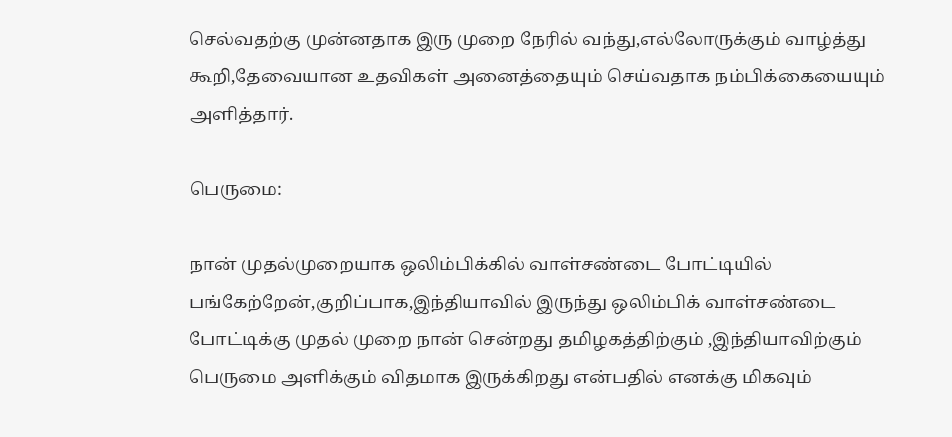செல்வதற்கு முன்னதாக இரு முறை நேரில் வந்து,எல்லோருக்கும் வாழ்த்து கூறி,தேவையான உதவிகள் அனைத்தையும் செய்வதாக நம்பிக்கையையும் அளித்தார்.

பெருமை:

நான் முதல்முறையாக ஒலிம்பிக்கில் வாள்சண்டை போட்டியில் பங்கேற்றேன்,குறிப்பாக,இந்தியாவில் இருந்து ஒலிம்பிக் வாள்சண்டை போட்டிக்கு முதல் முறை நான் சென்றது தமிழகத்திற்கும் ,இந்தியாவிற்கும் பெருமை அளிக்கும் விதமாக இருக்கிறது என்பதில் எனக்கு மிகவும்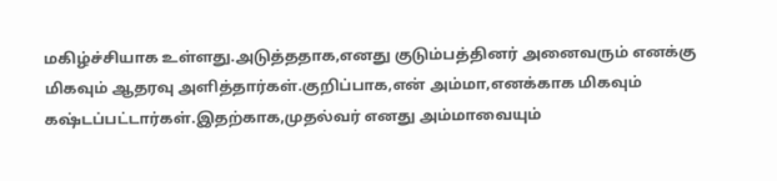மகிழ்ச்சியாக உள்ளது.அடுத்ததாக,எனது குடும்பத்தினர் அனைவரும் எனக்கு மிகவும் ஆதரவு அளித்தார்கள்.குறிப்பாக,என் அம்மா,எனக்காக மிகவும் கஷ்டப்பட்டார்கள்.இதற்காக,முதல்வர் எனது அம்மாவையும்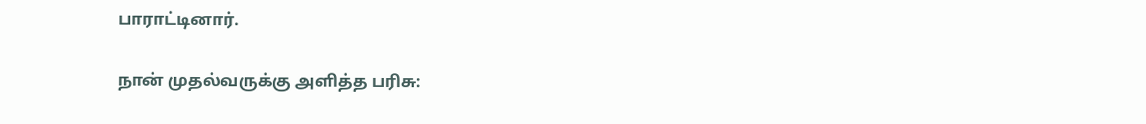பாராட்டினார்.

நான் முதல்வருக்கு அளித்த பரிசு: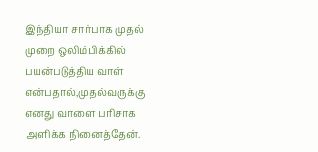இந்தியா சார்பாக முதல் முறை ஒலிம்பிக்கில் பயன்படுத்திய வாள் என்பதால்,முதல்வருக்கு எனது வாளை பரிசாக அளிக்க நினைத்தேன்.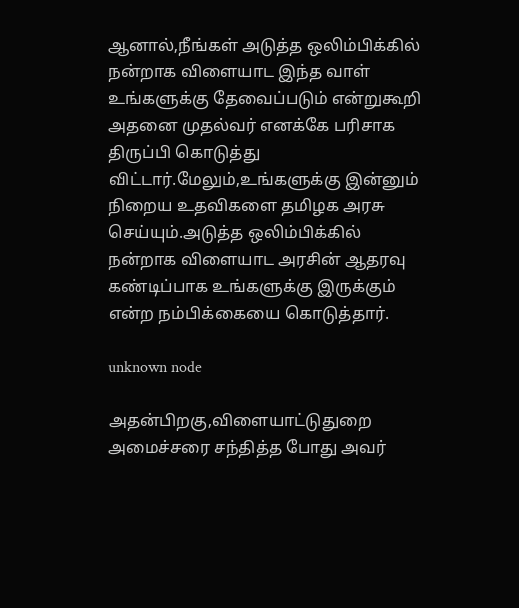ஆனால்,நீங்கள் அடுத்த ஒலிம்பிக்கில் நன்றாக விளையாட இந்த வாள் உங்களுக்கு தேவைப்படும் என்றுகூறி  அதனை முதல்வர் எனக்கே பரிசாக திருப்பி கொடுத்து விட்டார்.மேலும்,உங்களுக்கு இன்னும் நிறைய உதவிகளை தமிழக அரசு செய்யும்.அடுத்த ஒலிம்பிக்கில் நன்றாக விளையாட அரசின் ஆதரவு கண்டிப்பாக உங்களுக்கு இருக்கும் என்ற நம்பிக்கையை கொடுத்தார்.

unknown node

அதன்பிறகு,விளையாட்டுதுறை அமைச்சரை சந்தித்த போது அவர்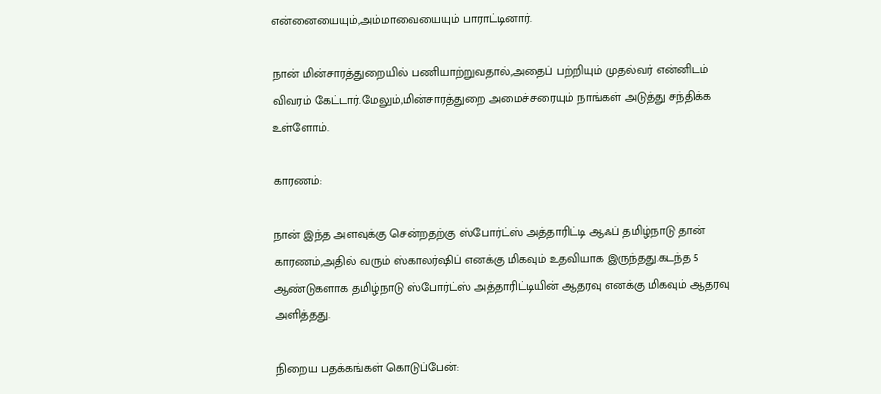என்னையையும்,அம்மாவையையும் பாராட்டினார்.

நான் மின்சாரத்துறையில் பணியாற்றுவதால்,அதைப் பற்றியும் முதல்வர் என்னிடம் விவரம் கேட்டார்.மேலும்,மின்சாரத்துறை அமைச்சரையும் நாங்கள் அடுத்து சந்திக்க உள்ளோம்.

காரணம்:

நான் இந்த அளவுக்கு சென்றதற்கு ஸ்போர்ட்ஸ் அத்தாரிட்டி ஆஃப் தமிழ்நாடு தான் காரணம்,அதில் வரும் ஸ்காலர்ஷிப் எனக்கு மிகவும் உதவியாக இருந்தது.கடந்த 5 ஆண்டுகளாக தமிழ்நாடு ஸ்போர்ட்ஸ் அத்தாரிட்டியின் ஆதரவு எனக்கு மிகவும் ஆதரவு அளித்தது.

நிறைய பதக்கங்கள் கொடுப்பேன்: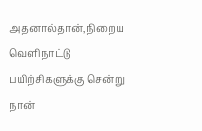அதனால்தான்,நிறைய வெளிநாட்டு பயிற்சிகளுக்கு சென்று நான்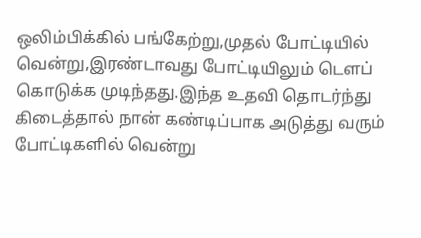ஒலிம்பிக்கில் பங்கேற்று,முதல் போட்டியில் வென்று,இரண்டாவது போட்டியிலும் டௌப் கொடுக்க முடிந்தது.இந்த உதவி தொடர்ந்து கிடைத்தால் நான் கண்டிப்பாக அடுத்து வரும் போட்டிகளில் வென்று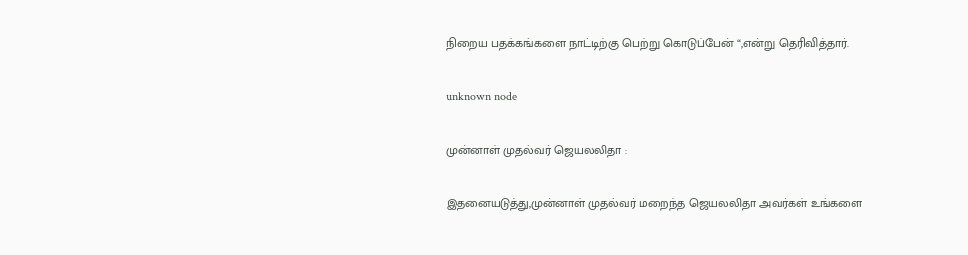நிறைய பதக்கங்களை நாட்டிற்கு பெற்று கொடுப்பேன் “,என்று தெரிவித்தார்.

unknown node

முன்னாள் முதல்வர் ஜெயலலிதா :

இதனையடுத்து,முன்னாள் முதல்வர் மறைந்த ஜெயலலிதா அவர்கள் உங்களை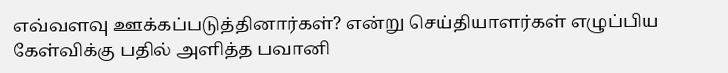எவ்வளவு ஊக்கப்படுத்தினார்கள்? என்று செய்தியாளர்கள் எழுப்பிய கேள்விக்கு பதில் அளித்த பவானி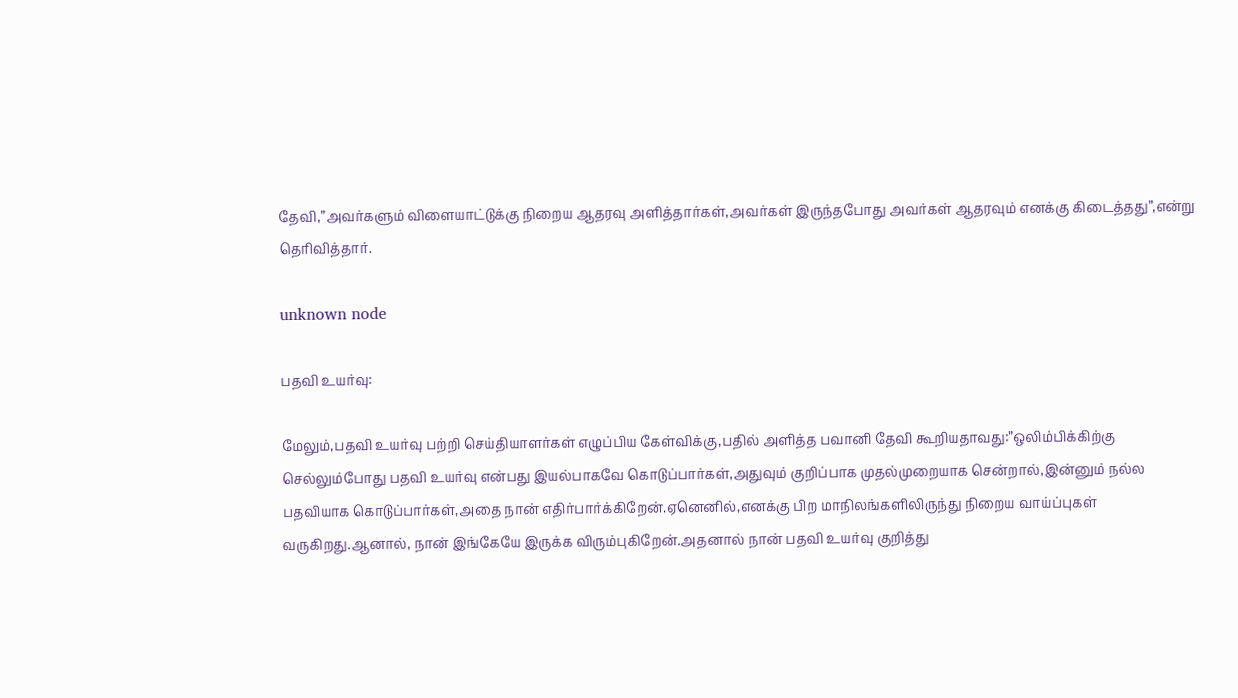தேவி,”அவர்களும் விளையாட்டுக்கு நிறைய ஆதரவு அளித்தார்கள்,அவர்கள் இருந்தபோது அவர்கள் ஆதரவும் எனக்கு கிடைத்தது”,என்று தெரிவித்தார்.

unknown node

பதவி உயர்வு:

மேலும்,பதவி உயர்வு பற்றி செய்தியாளர்கள் எழுப்பிய கேள்விக்கு,பதில் அளித்த பவானி தேவி கூறியதாவது:”ஒலிம்பிக்கிற்கு செல்லும்போது பதவி உயர்வு என்பது இயல்பாகவே கொடுப்பார்கள்,அதுவும் குறிப்பாக முதல்முறையாக சென்றால்,இன்னும் நல்ல பதவியாக கொடுப்பார்கள்,அதை நான் எதிர்பார்க்கிறேன்.ஏனெனில்,எனக்கு பிற மாநிலங்களிலிருந்து நிறைய வாய்ப்புகள் வருகிறது.ஆனால், நான் இங்கேயே இருக்க விரும்புகிறேன்.அதனால் நான் பதவி உயர்வு குறித்து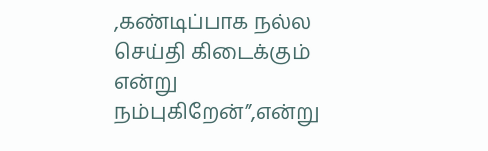,கண்டிப்பாக நல்ல செய்தி கிடைக்கும் என்று நம்புகிறேன்”,என்று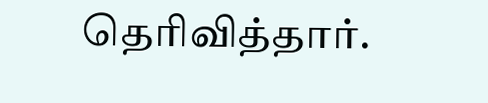தெரிவித்தார்.